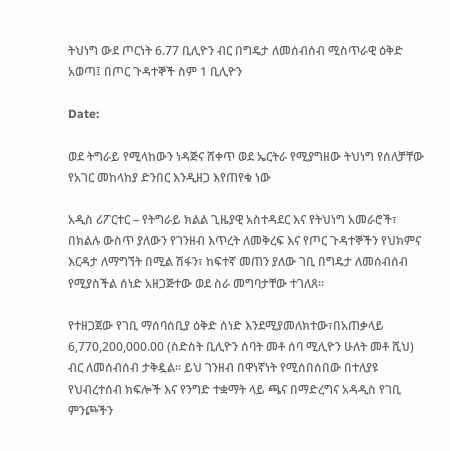ትህነግ ውደ ጦርነት 6.77 ቢሊዮን ብር በግዴታ ለመሰብሰብ ሚስጥራዊ ዕቅድ አወጣ፤ በጦር ጉዳተኞች ስም 1 ቢሊዮን

Date:

ወደ ትግራይ የሚላከውን ነዳጅና ሸቀጥ ወደ ኤርትራ የሚያግዘው ትህነግ የሰለቻቸው የአገር መከላከያ ድንበር እንዲዘጋ እየጠየቁ ነው

አዲስ ሪፖርተር – የትግራይ ክልል ጊዜያዊ አስተዳደር እና የትህነግ አመራሮች፣ በክልሉ ውስጥ ያለውን የገንዘብ እጥረት ለመቅረፍ እና የጦር ጉዳተኞችን የህክምና እርዳታ ለማግኘት በሚል ሽፋን፣ ከፍተኛ መጠን ያለው ገቢ በግዴታ ለመሰብሰብ የሚያስችል ሰነድ አዘጋጅተው ወደ ስራ መግባታቸው ተገለጸ።

የተዘጋጀው የገቢ ማሰባሰቢያ ዕቅድ ሰነድ እንደሚያመለክተው፣በአጠቃላይ 6,770,200,000.00 (ስድስት ቢሊዮን ሰባት መቶ ሰባ ሚሊዮን ሁለት መቶ ሺህ) ብር ለመሰብሰብ ታቅዷል። ይህ ገንዘብ በዋነኛነት የሚሰበሰበው በተለያዩ የህብረተሰብ ክፍሎች እና የንግድ ተቋማት ላይ ጫና በማድረግና አዳዲስ የገቢ ምንጮችን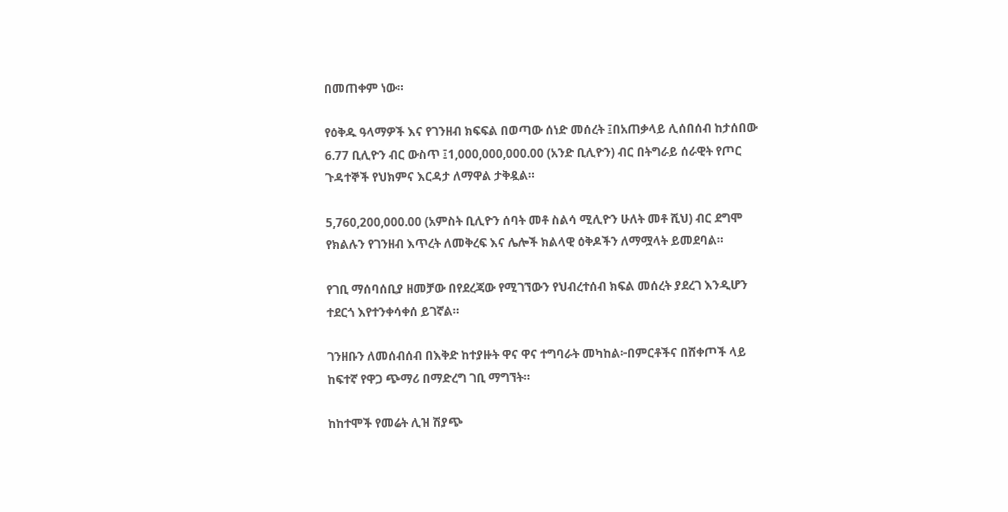በመጠቀም ነው።

የዕቅዱ ዓላማዎች እና የገንዘብ ክፍፍል በወጣው ሰነድ መሰረት ፤በአጠቃላይ ሊሰበሰብ ከታሰበው 6.77 ቢሊዮን ብር ውስጥ ፤1,000,000,000.00 (አንድ ቢሊዮን) ብር በትግራይ ሰራዊት የጦር ጉዳተኞች የህክምና እርዳታ ለማዋል ታቅዷል።

5,760,200,000.00 (አምስት ቢሊዮን ሰባት መቶ ስልሳ ሚሊዮን ሁለት መቶ ሺህ) ብር ደግሞ የክልሉን የገንዘብ እጥረት ለመቅረፍ እና ሌሎች ክልላዊ ዕቅዶችን ለማሟላት ይመደባል።

የገቢ ማሰባሰቢያ ዘመቻው በየደረጃው የሚገኘውን የህብረተሰብ ክፍል መሰረት ያደረገ እንዲሆን ተደርጎ እየተንቀሳቀሰ ይገኛል።

ገንዘቡን ለመሰብሰብ በእቅድ ከተያዙት ዋና ዋና ተግባራት መካከል፦በምርቶችና በሸቀጦች ላይ ከፍተኛ የዋጋ ጭማሪ በማድረግ ገቢ ማግኘት።

ከከተሞች የመሬት ሊዝ ሽያጭ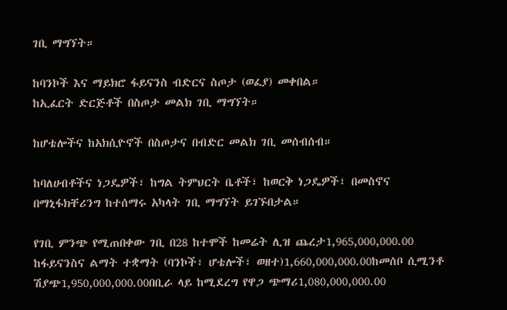ገቢ ማግኘት።

ከባንኮች እና ማይክሮ ፋይናንስ ብድርና ስጦታ (ወፈያ) መቀበል።
ከኢፈርት ድርጅቶች በስጦታ መልክ ገቢ ማግኘት።

ከሆቴሎችና ከአክሲዮኖች በስጦታና በብድር መልክ ገቢ መሰብሰብ።

ከባለሀብቶችና ነጋዴዎች፣ ከግል ትምህርት ቤቶች፣ ከወርቅ ነጋዴዎች፣ በመስኖና በማኒፋክቸሪንግ ከተሰማሩ አካላት ገቢ ማግኘት ይገኙበታል።

የገቢ ምንጭ የሚጠበቀው ገቢ በ28 ከተሞች ከመሬት ሊዝ ጨረታ1,965,000,000.00 ከፋይናንስና ልማት ተቋማት (ባንኮች፣ ሆቴሎች፣ ወዘተ)1,660,000,000.00ከመሰቦ ሲሚንቶ ሽያጭ1,950,000,000.00በቢራ ላይ ከሚደረግ የዋጋ ጭማሪ1,080,000,000.00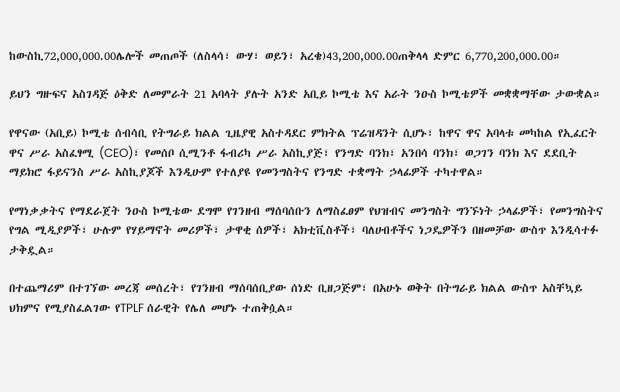ከውስኪ72,000,000.00ሌሎች መጠጦች (ለስላሳ፣ ውሃ፣ ወይን፣ አረቄ)43,200,000.00ጠቅላላ ድምር 6,770,200,000.00።

ይህን ግዙፍና አስገዳጅ ዕቅድ ለመምራት 21 አባላት ያሉት አንድ አቢይ ኮሚቴ እና አራት ንዑስ ኮሚቴዎች መቋቋማቸው ታውቋል።

የዋናው (አቢይ) ኮሚቴ ሰብሳቢ የትግራይ ክልል ጊዜያዊ አስተዳደር ምክትል ፕሬዝዳንት ሲሆኑ፣ ከዋና ዋና አባላቱ መካከል የኢፈርት ዋና ሥራ አስፈፃሚ (CEO)፣ የመሰቦ ሲሚንቶ ፋብሪካ ሥራ አስኪያጅ፣ የንግድ ባንክ፣ አንበሳ ባንክ፣ ወጋገን ባንክ እና ደደቢት ማይክሮ ፋይናንስ ሥራ አስኪያጆች እንዲሁም የተለያዩ የመንግስትና የንግድ ተቋማት ኃላፊዎች ተካተዋል።

የማነቃቃትና የማደራጀት ንዑስ ኮሚቴው ደግሞ የገንዘብ ማሰባሰቡን ለማስፈፀም የህዝብና መንግስት ግንኙነት ኃላፊዎች፣ የመንግስትና የግል ሚዲያዎች፣ ሁሉም የሃይማኖት መሪዎች፣ ታዋቂ ሰዎች፣ አክቲቪስቶች፣ ባለሀብቶችና ነጋዴዎችን በዘመቻው ውስጥ እንዲሳተፉ ታቅዷል።

በተጨማሪም በተገኘው መረጃ መሰረት፣ የገንዘብ ማሰባሰቢያው ሰነድ ቢዘጋጅም፣ በአሁኑ ወቅት በትግራይ ክልል ውስጥ አስቸኳይ ህክምና የሚያስፈልገው የTPLF ሰራዊት የሌለ መሆኑ ተጠቅሷል።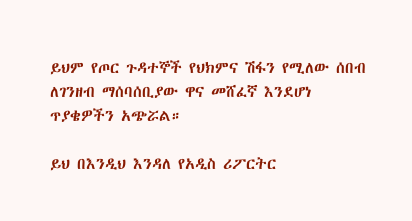ይህም የጦር ጉዳተኞች የህክምና ሽፋን የሚለው ሰበብ ለገንዘብ ማሰባሰቢያው ዋና መሸፈኛ እንደሆነ ጥያቄዎችን አጭሯል።

ይህ በእንዲህ እንዳለ የአዲስ ሪፖርትር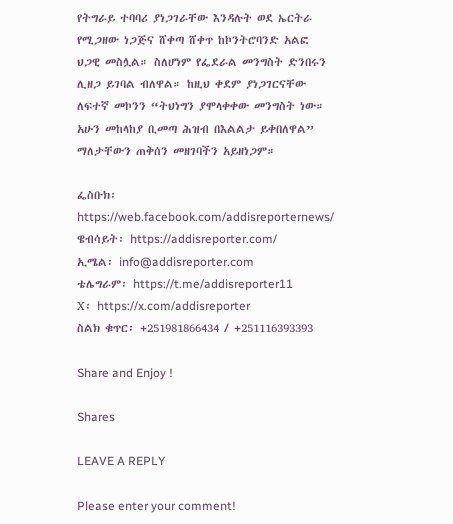የትግራይ ተባባሪ ያነጋገራቸው እንዳሉት ወደ ኤርትራ የሚጋዘው ነጋጅና ሸቀጣ ሸቀጥ ከኮንትሮባንድ አልፎ ህጋዊ መስሏል። ስለሆነም የፌደራል መንግስት ድንበሩን ሊዘጋ ይገባል ብለዋል። ከዚህ ቀደም ያነጋገርናቸው ለፍተኛ መኮንን “ትህነግን ያሞላቀቀው መንግስት ነው። አሁን መከላከያ ቢመጣ ሕዝብ በእልልታ ይቀበለዋል” ማለታቸውን ጠቅሰን መዘገባችን አይዘነጋም።

ፌስቡክ፡ https://web.facebook.com/addisreporternews/
ዌብሳይት፡ https://addisreporter.com/
ኢሜል፡ info@addisreporter.com
ቴሌግራም፡ https://t.me/addisreporter11
X፡ https://x.com/addisreporter
ስልክ ቁጥር፡ +251981866434 / +251116393393

Share and Enjoy !

Shares

LEAVE A REPLY

Please enter your comment!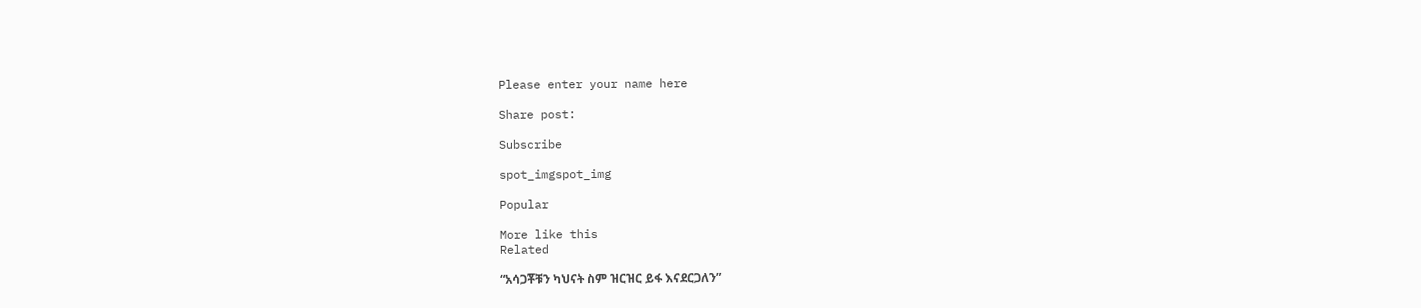Please enter your name here

Share post:

Subscribe

spot_imgspot_img

Popular

More like this
Related

“አሳጋቾቹን ካህናት ስም ዝርዝር ይፋ እናደርጋለን”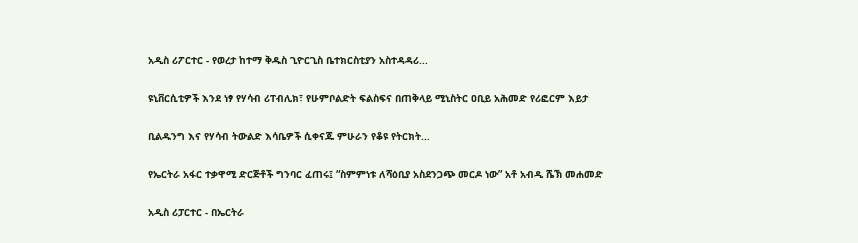አዲስ ሪፖርተር - የወረታ ከተማ ቅዱስ ጊዮርጊስ ቤተክርስቲያን አስተዳዳሪ...

ዩኒቨርሲቲዎች እንደ ነፃ የሃሳብ ሪፐብሊክ፣ የሁምቦልድት ፍልስፍና በጠቅላይ ሚኒስትር ዐቢይ አሕመድ የሪፎርም እይታ

ቢልዱንግ እና የሃሳብ ትውልድ እሳቤዎች ሲቀናጁ ምሁራን የቆዩ የትርክት...

የኤርትራ አፋር ተቃዋሚ ድርጅቶች ግንባር ፈጠሩ፤ “ስምምነቱ ለሻዕቢያ አስደንጋጭ መርዶ ነው” አቶ አብዲ ሼኽ መሐመድ

አዲስ ሪፓርተር - በኤርትራ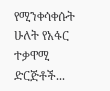የሚንቀሳቀሱት ሁለት የአፋር ተቃዋሚ ድርጅቶች...